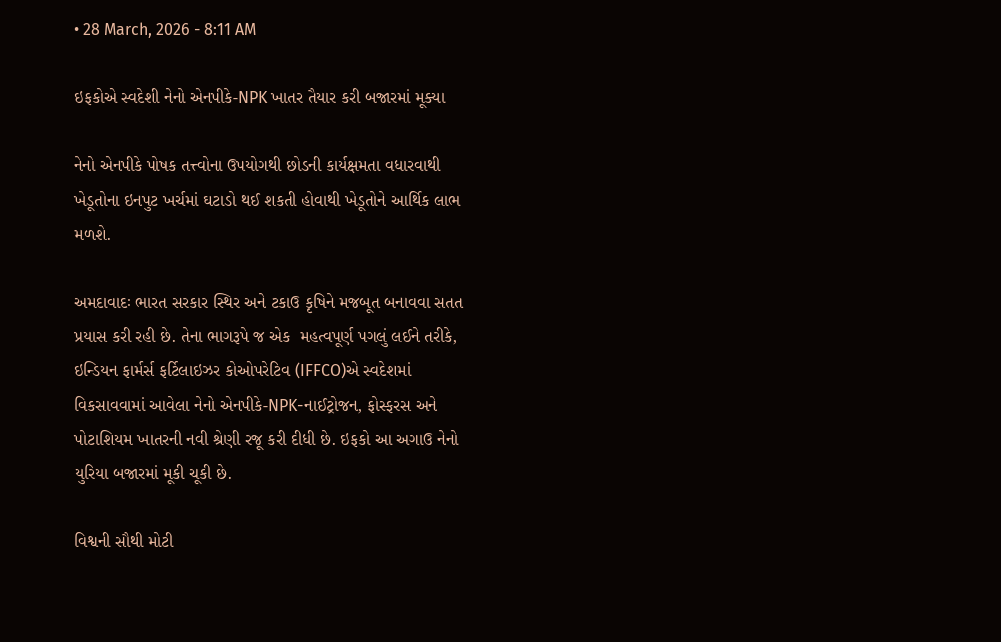• 28 March, 2026 - 8:11 AM

ઇફકોએ સ્વદેશી નેનો એનપીકે-NPK ખાતર તૈયાર કરી બજારમાં મૂક્યા

નેનો એનપીકે પોષક તત્ત્વોના ઉપયોગથી છોડની કાર્યક્ષમતા વધારવાથી ખેડૂતોના ઇનપુટ ખર્ચમાં ઘટાડો થઈ શકતી હોવાથી ખેડૂતોને આર્થિક લાભ મળશે.

અમદાવાદઃ ભારત સરકાર સ્થિર અને ટકાઉ કૃષિને મજબૂત બનાવવા સતત પ્રયાસ કરી રહી છે. તેના ભાગરૂપે જ એક  મહત્વપૂર્ણ પગલું લઈને તરીકે, ઇન્ડિયન ફાર્મર્સ ફર્ટિલાઇઝર કોઓપરેટિવ (IFFCO)એ સ્વદેશમાં વિકસાવવામાં આવેલા નેનો એનપીકે-NPK-નાઈટ્રોજન, ફોસ્ફરસ અને પોટાશિયમ ખાતરની નવી શ્રેણી રજૂ કરી દીધી છે. ઇફકો આ અગાઉ નેનો યુરિયા બજારમાં મૂકી ચૂકી છે.

વિશ્વની સૌથી મોટી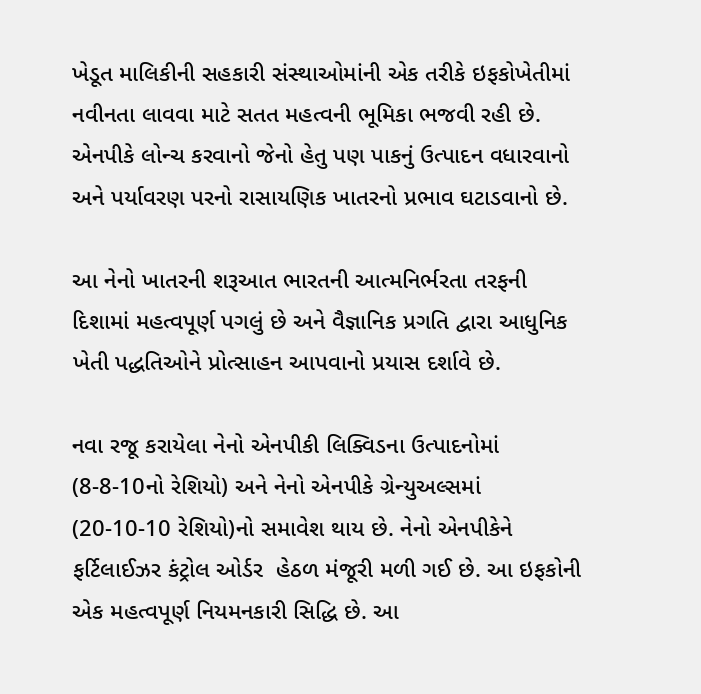ખેડૂત માલિકીની સહકારી સંસ્થાઓમાંની એક તરીકે ઇફકોખેતીમાં નવીનતા લાવવા માટે સતત મહત્વની ભૂમિકા ભજવી રહી છે. એનપીકે લોન્ચ કરવાનો જેનો હેતુ પણ પાકનું ઉત્પાદન વધારવાનો અને પર્યાવરણ પરનો રાસાયણિક ખાતરનો પ્રભાવ ઘટાડવાનો છે.

આ નેનો ખાતરની શરૂઆત ભારતની આત્મનિર્ભરતા તરફની દિશામાં મહત્વપૂર્ણ પગલું છે અને વૈજ્ઞાનિક પ્રગતિ દ્વારા આધુનિક ખેતી પદ્ધતિઓને પ્રોત્સાહન આપવાનો પ્રયાસ દર્શાવે છે.

નવા રજૂ કરાયેલા નેનો એનપીકી લિક્વિડના ઉત્પાદનોમાં (8-8-10નો રેશિયો) અને નેનો એનપીકે ગ્રેન્યુઅલ્સમાં (20-10-10 રેશિયો)નો સમાવેશ થાય છે. નેનો એનપીકેને ફર્ટિલાઈઝર કંટ્રોલ ઓર્ડર  હેઠળ મંજૂરી મળી ગઈ છે. આ ઇફકોની એક મહત્વપૂર્ણ નિયમનકારી સિદ્ધિ છે. આ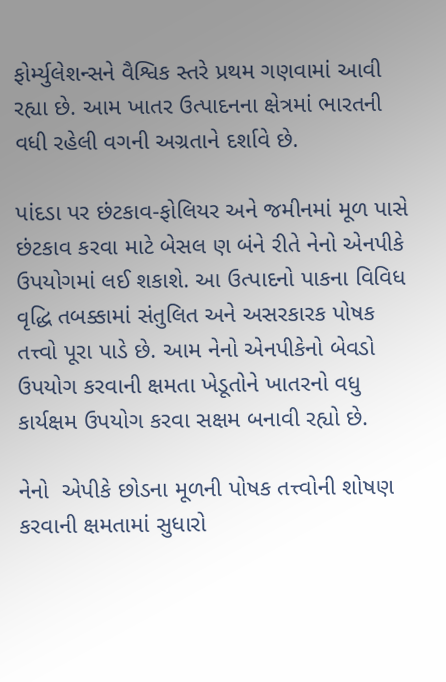ફોર્મ્યુલેશન્સને વૈશ્વિક સ્તરે પ્રથમ ગણવામાં આવી રહ્યા છે. આમ ખાતર ઉત્પાદનના ક્ષેત્રમાં ભારતની વધી રહેલી વગની અગ્રતાને દર્શાવે છે.

પાંદડા પર છંટકાવ-ફોલિયર અને જમીનમાં મૂળ પાસે છંટકાવ કરવા માટે બેસલ ણ બંને રીતે નેનો એનપીકે ઉપયોગમાં લઈ શકાશે. આ ઉત્પાદનો પાકના વિવિધ વૃદ્ધિ તબક્કામાં સંતુલિત અને અસરકારક પોષક તત્ત્વો પૂરા પાડે છે. આમ નેનો એનપીકેનો બેવડો ઉપયોગ કરવાની ક્ષમતા ખેડૂતોને ખાતરનો વધુ કાર્યક્ષમ ઉપયોગ કરવા સક્ષમ બનાવી રહ્યો છે.

નેનો  એપીકે છોડના મૂળની પોષક તત્ત્વોની શોષણ કરવાની ક્ષમતામાં સુધારો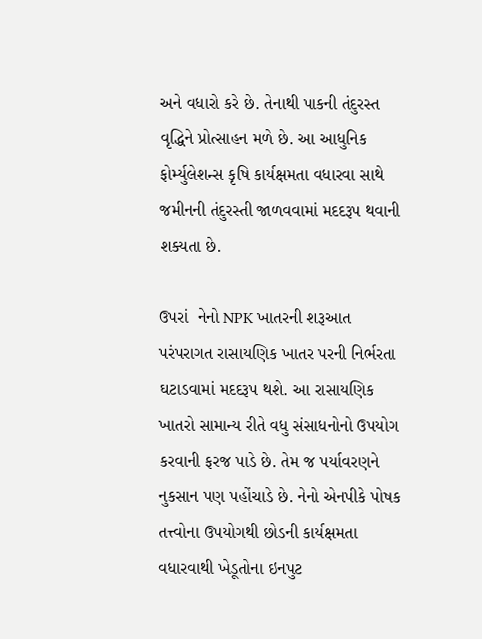અને વધારો કરે છે. તેનાથી પાકની તંદુરસ્ત વૃદ્ધિને પ્રોત્સાહન મળે છે. આ આધુનિક ફોર્મ્યુલેશન્સ કૃષિ કાર્યક્ષમતા વધારવા સાથે જમીનની તંદુરસ્તી જાળવવામાં મદદરૂપ થવાની શક્યતા છે.

ઉપરાં  નેનો NPK ખાતરની શરૂઆત પરંપરાગત રાસાયણિક ખાતર પરની નિર્ભરતા ઘટાડવામાં મદદરૂપ થશે. આ રાસાયણિક ખાતરો સામાન્ય રીતે વધુ સંસાધનોનો ઉપયોગ કરવાની ફરજ પાડે છે. તેમ જ પર્યાવરણને નુકસાન પણ પહોંચાડે છે. નેનો એનપીકે પોષક તત્ત્વોના ઉપયોગથી છોડની કાર્યક્ષમતા વધારવાથી ખેડૂતોના ઇનપુટ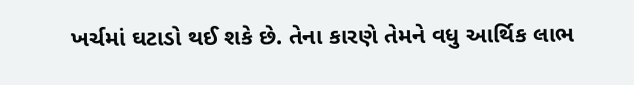ખર્ચમાં ઘટાડો થઈ શકે છે. તેના કારણે તેમને વધુ આર્થિક લાભ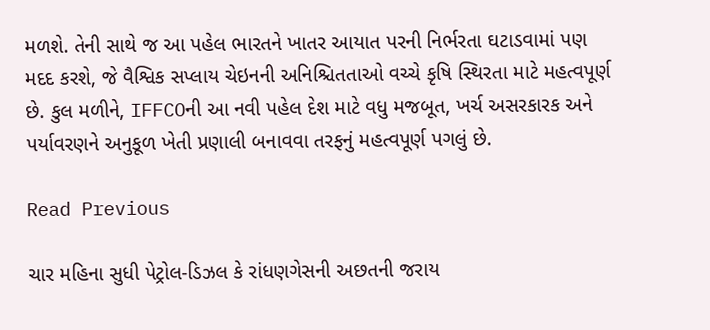મળશે. તેની સાથે જ આ પહેલ ભારતને ખાતર આયાત પરની નિર્ભરતા ઘટાડવામાં પણ મદદ કરશે, જે વૈશ્વિક સપ્લાય ચેઇનની અનિશ્ચિતતાઓ વચ્ચે કૃષિ સ્થિરતા માટે મહત્વપૂર્ણ છે. કુલ મળીને, IFFCOની આ નવી પહેલ દેશ માટે વધુ મજબૂત, ખર્ચ અસરકારક અને પર્યાવરણને અનુકૂળ ખેતી પ્રણાલી બનાવવા તરફનું મહત્વપૂર્ણ પગલું છે.

Read Previous

ચાર મહિના સુધી પેટ્રોલ-ડિઝલ કે રાંધણગેસની અછતની જરાય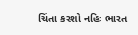ચિંતા કરશો નહિઃ ભારત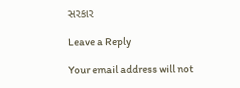સરકાર

Leave a Reply

Your email address will not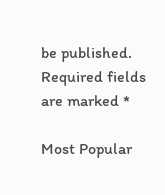be published. Required fields are marked *

Most Popular